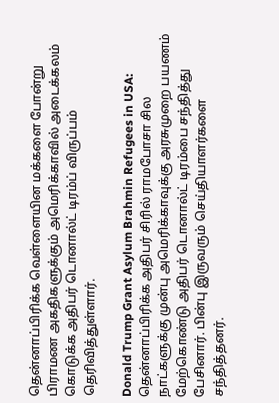தென்னாப்பிரிக்க வெள்ளையின மக்களை போன்று பிராமண அகதிகளுக்கும் அமெரிக்காவில் அடைக்கலம் கொடுக்க அதிபர் டொனால்ட் டிரம்ப் விருப்பம் தெரிவித்துள்ளார்.

Donald Trump Grant Asylum Brahmin Refugees in USA: தென்னாப்பிரிக்க அதிபர் சிரில் ராமபோசா சில நாட்களுக்கு முன்பு அமெரிக்காவுக்கு அரசுமுறை பயணம் மேற்கொண்டு அதிபர் டொனால்ட் டிரம்பை சந்தித்து பேசினார். பின்பு இருவரும் செய்தியாளர்களை சந்தித்தனர்.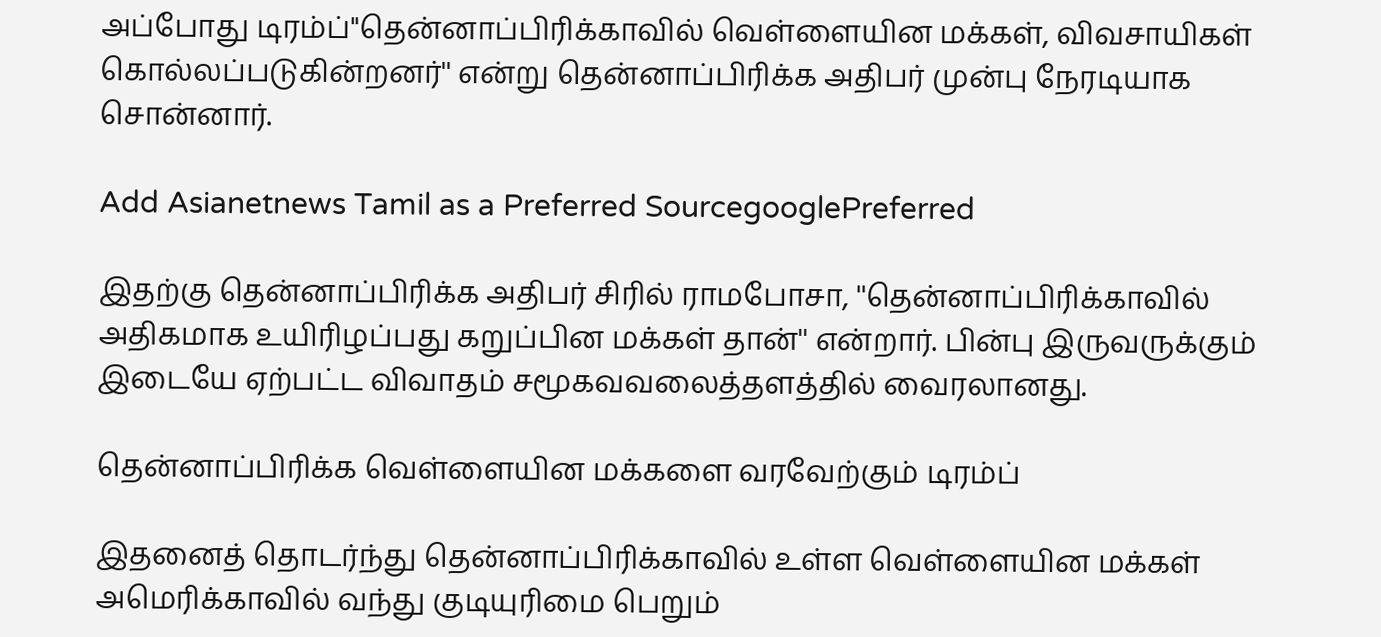அப்போது டிரம்ப்''தென்னாப்பிரிக்காவில் வெள்ளையின மக்கள், விவசாயிகள் கொல்லப்படுகின்றனர்'' என்று தென்னாப்பிரிக்க அதிபர் முன்பு நேரடியாக சொன்னார்.

Add Asianetnews Tamil as a Preferred SourcegooglePreferred

இதற்கு தென்னாப்பிரிக்க அதிபர் சிரில் ராமபோசா, ''தென்னாப்பிரிக்காவில் அதிகமாக உயிரிழப்பது கறுப்பின மக்கள் தான்'' என்றார். பின்பு இருவருக்கும் இடையே ஏற்பட்ட விவாதம் சமூகவவலைத்தளத்தில் வைரலானது.

தென்னாப்பிரிக்க வெள்ளையின மக்களை வரவேற்கும் டிரம்ப்

இதனைத் தொடர்ந்து தென்னாப்பிரிக்காவில் உள்ள வெள்ளையின மக்கள் அமெரிக்காவில் வந்து குடியுரிமை பெறும்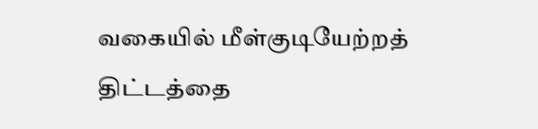வகையில் மீள்குடியேற்றத் திட்டத்தை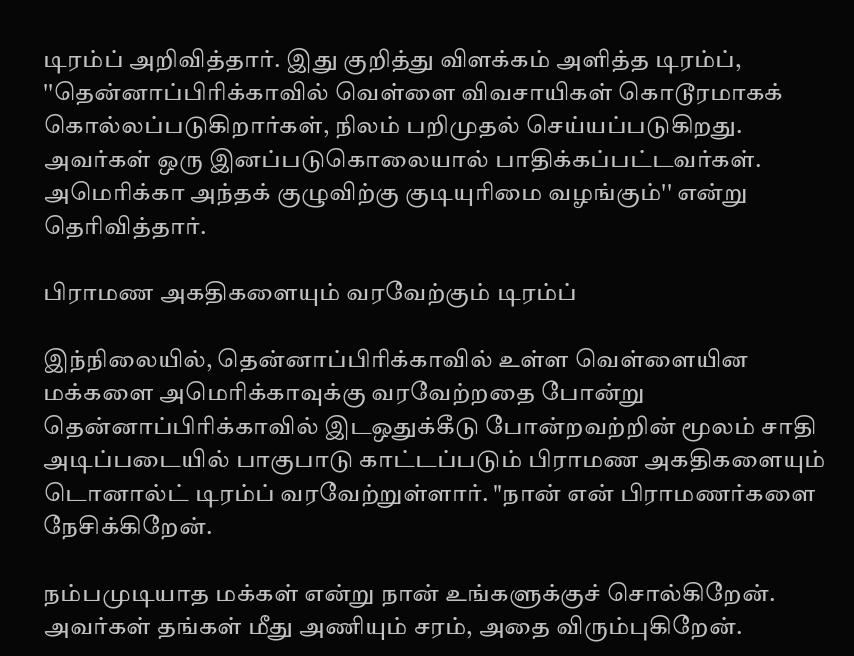டிரம்ப் அறிவித்தார். இது குறித்து விளக்கம் அளித்த டிரம்ப், ''தென்னாப்பிரிக்காவில் வெள்ளை விவசாயிகள் கொடூரமாகக் கொல்லப்படுகிறார்கள், நிலம் பறிமுதல் செய்யப்படுகிறது. அவர்கள் ஒரு இனப்படுகொலையால் பாதிக்கப்பட்டவர்கள். அமெரிக்கா அந்தக் குழுவிற்கு குடியுரிமை வழங்கும்'' என்று தெரிவித்தார்.

பிராமண அகதிகளையும் வரவேற்கும் டிரம்ப்

இந்நிலையில், தென்னாப்பிரிக்காவில் உள்ள வெள்ளையின மக்களை அமெரிக்காவுக்கு வரவேற்றதை போன்று தென்னாப்பிரிக்காவில் இடஒதுக்கீடு போன்றவற்றின் மூலம் சாதி அடிப்படையில் பாகுபாடு காட்டப்படும் பிராமண அகதிகளையும் டொனால்ட் டிரம்ப் வரவேற்றுள்ளார். "நான் என் பிராமணர்களை நேசிக்கிறேன்.

நம்பமுடியாத மக்கள் என்று நான் உங்களுக்குச் சொல்கிறேன். அவர்கள் தங்கள் மீது அணியும் சரம், அதை விரும்புகிறேன்.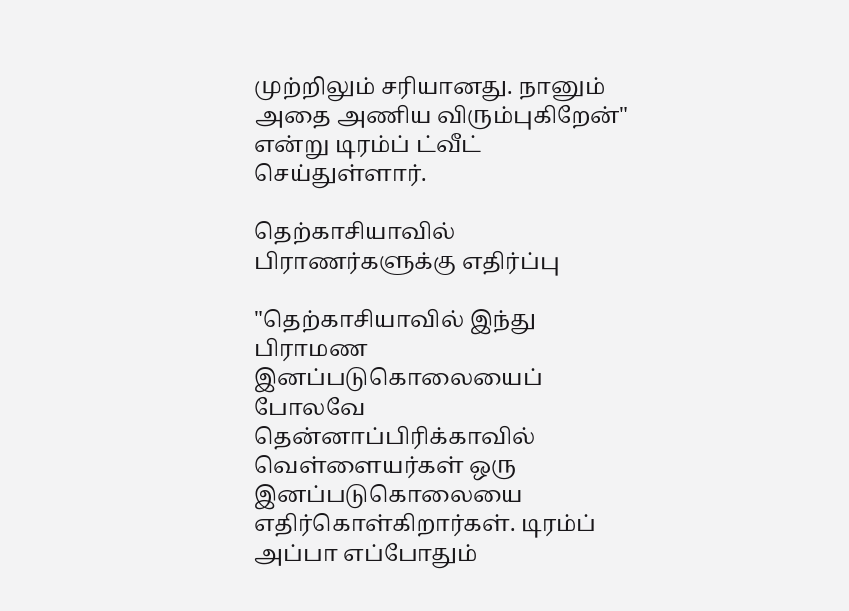முற்றிலும் சரியானது. நானும் அதை அணிய விரும்புகிறேன்" என்று டிரம்ப் ட்வீட் செய்துள்ளார்.

தெற்காசியாவில் பிராணர்களுக்கு எதிர்ப்பு

"தெற்காசியாவில் இந்து பிராமண இனப்படுகொலையைப் போலவே தென்னாப்பிரிக்காவில் வெள்ளையர்கள் ஒரு இனப்படுகொலையை எதிர்கொள்கிறார்கள். டிரம்ப் அப்பா எப்போதும்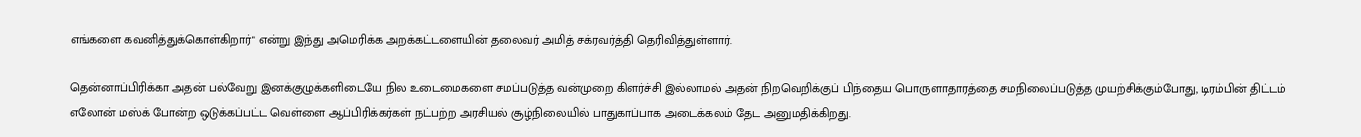எங்களை கவனித்துக்கொள்கிறார்" என்று இந்து அமெரிக்க அறக்கட்டளையின் தலைவர் அமித் சக்ரவர்த்தி தெரிவித்துள்ளார்.

தென்னாப்பிரிக்கா அதன் பல்வேறு இனக்குழுக்களிடையே நில உடைமைகளை சமப்படுத்த வன்முறை கிளர்ச்சி இல்லாமல் அதன் நிறவெறிக்குப் பிந்தைய பொருளாதாரத்தை சமநிலைப்படுத்த முயற்சிக்கும்போது, டிரம்பின் திட்டம் எலோன் மஸ்க் போன்ற ஒடுக்கப்பட்ட வெள்ளை ஆப்பிரிக்கர்கள் நட்பற்ற அரசியல் சூழ்நிலையில் பாதுகாப்பாக அடைக்கலம் தேட அனுமதிக்கிறது.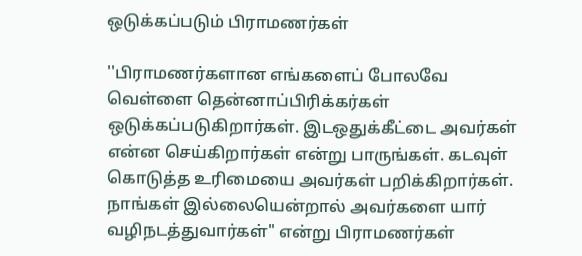ஒடுக்கப்படும் பிராமணர்கள்

''பிராமணர்களான எங்களைப் போலவே வெள்ளை தென்னாப்பிரிக்கர்கள் ஒடுக்கப்படுகிறார்கள். இடஒதுக்கீட்டை அவர்கள் என்ன செய்கிறார்கள் என்று பாருங்கள். கடவுள் கொடுத்த உரிமையை அவர்கள் பறிக்கிறார்கள். நாங்கள் இல்லையென்றால் அவர்களை யார் வழிநடத்துவார்கள்" என்று பிராமணர்கள்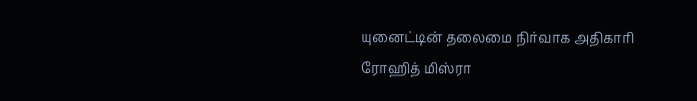யுனைட்டின் தலைமை நிர்வாக அதிகாரி ரோஹித் மிஸ்ரா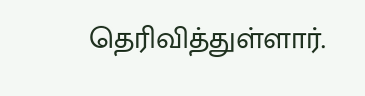தெரிவித்துள்ளார்.